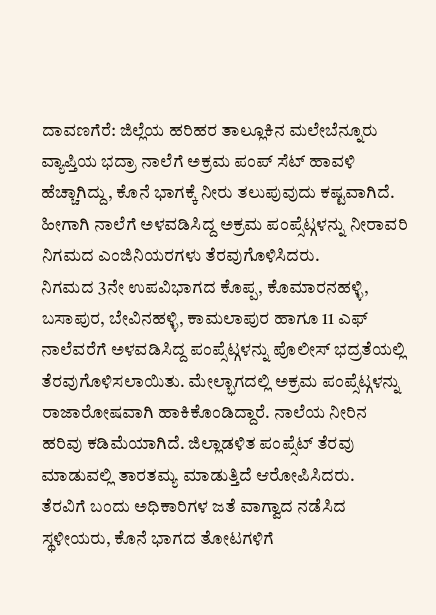ದಾವಣಗೆರೆ: ಜಿಲ್ಲೆಯ ಹರಿಹರ ತಾಲ್ಲೂಕಿನ ಮಲೇಬೆನ್ನೂರು ವ್ಯಾಪ್ತಿಯ ಭದ್ರಾ ನಾಲೆಗೆ ಅಕ್ರಮ ಪಂಪ್ ಸೆಟ್ ಹಾವಳಿ ಹೆಚ್ಚಾಗಿದ್ದು, ಕೊನೆ ಭಾಗಕ್ಕೆ ನೀರು ತಲುಪುವುದು ಕಷ್ಟವಾಗಿದೆ. ಹೀಗಾಗಿ ನಾಲೆಗೆ ಅಳವಡಿಸಿದ್ದ ಅಕ್ರಮ ಪಂಪ್ಸೆಟ್ಗಳನ್ನು ನೀರಾವರಿ ನಿಗಮದ ಎಂಜಿನಿಯರಗಳು ತೆರವುಗೊಳಿಸಿದರು.
ನಿಗಮದ 3ನೇ ಉಪವಿಭಾಗದ ಕೊಪ್ಪ, ಕೊಮಾರನಹಳ್ಳಿ, ಬಸಾಪುರ, ಬೇವಿನಹಳ್ಳಿ, ಕಾಮಲಾಪುರ ಹಾಗೂ 11 ಎಫ್ ನಾಲೆವರೆಗೆ ಅಳವಡಿಸಿದ್ದ ಪಂಪ್ಸೆಟ್ಗಳನ್ನು ಪೊಲೀಸ್ ಭದ್ರತೆಯಲ್ಲಿ ತೆರವುಗೊಳಿಸಲಾಯಿತು. ಮೇಲ್ಭಾಗದಲ್ಲಿ ಅಕ್ರಮ ಪಂಪ್ಸೆಟ್ಗಳನ್ನು ರಾಜಾರೋಷವಾಗಿ ಹಾಕಿಕೊಂಡಿದ್ದಾರೆ. ನಾಲೆಯ ನೀರಿನ ಹರಿವು ಕಡಿಮೆಯಾಗಿದೆ. ಜಿಲ್ಲಾಡಳಿತ ಪಂಪ್ಸೆಟ್ ತೆರವು ಮಾಡುವಲ್ಲಿ ತಾರತಮ್ಯ ಮಾಡುತ್ತಿದೆ ಆರೋಪಿಸಿದರು.
ತೆರವಿಗೆ ಬಂದು ಅಧಿಕಾರಿಗಳ ಜತೆ ವಾಗ್ವಾದ ನಡೆಸಿದ ಸ್ಥಳೀಯರು, ಕೊನೆ ಭಾಗದ ತೋಟಗಳಿಗೆ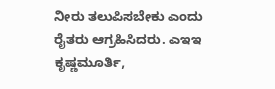ನೀರು ತಲುಪಿಸಬೇಕು ಎಂದು ರೈತರು ಆಗ್ರಹಿಸಿದರು. ಎಇಇ ಕೃಷ್ಣಮೂರ್ತಿ,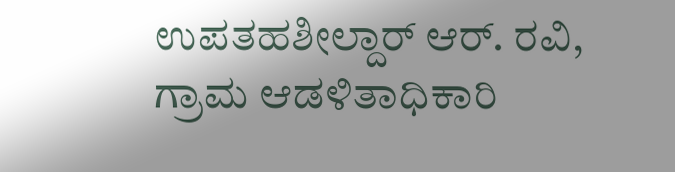ಉಪತಹಶೀಲ್ದಾರ್ ಆರ್. ರವಿ, ಗ್ರಾಮ ಆಡಳಿತಾಧಿಕಾರಿ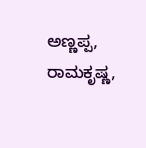ಅಣ್ಣಪ್ಪ, ರಾಮಕೃಷ್ಣ,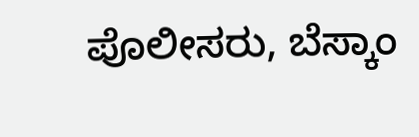ಪೊಲೀಸರು, ಬೆಸ್ಕಾಂ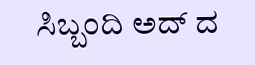ಸಿಬ್ಬಂದಿ ಅದ್ ದ